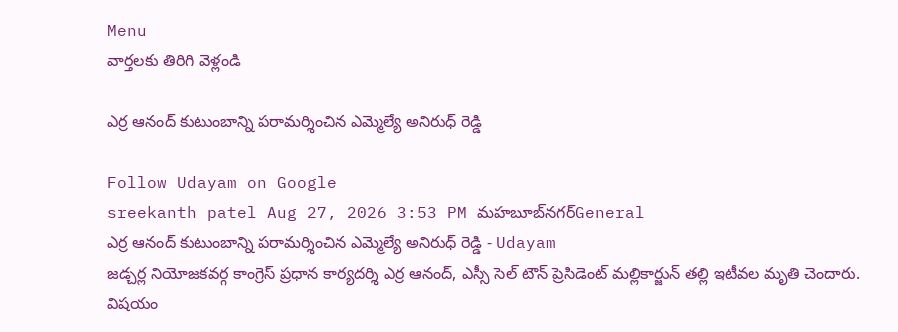Menu
వార్తలకు తిరిగి వెళ్లండి

ఎర్ర ఆనంద్ కుటుంబాన్ని పరామర్శించిన ఎమ్మెల్యే అనిరుధ్ రెడ్డి

Follow Udayam on Google
sreekanth patel Aug 27, 2026 3:53 PM మహబూబ్‌నగర్General
ఎర్ర ఆనంద్ కుటుంబాన్ని పరామర్శించిన ఎమ్మెల్యే అనిరుధ్ రెడ్డి - Udayam
జడ్చర్ల నియోజకవర్గ కాంగ్రెస్ ప్రధాన కార్యదర్శి ఎర్ర ఆనంద్, ఎస్సీ సెల్ టౌన్ ప్రెసిడెంట్ మల్లికార్జున్ తల్లి ఇటీవల మృతి చెందారు. విషయం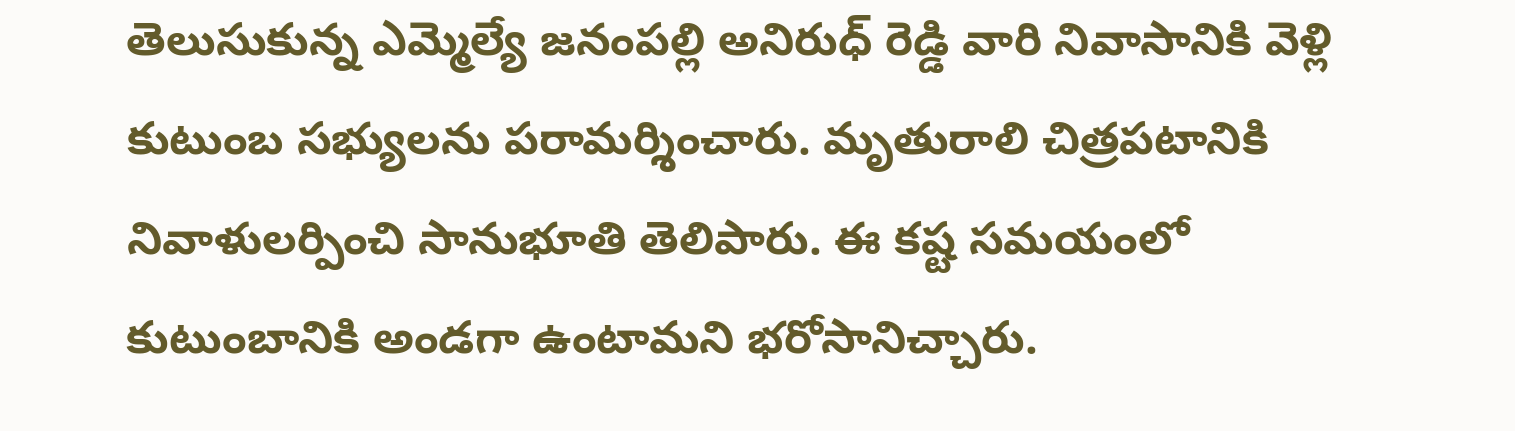తెలుసుకున్న ఎమ్మెల్యే జనంపల్లి అనిరుధ్ రెడ్డి వారి నివాసానికి వెళ్లి కుటుంబ సభ్యులను పరామర్శించారు. మృతురాలి చిత్రపటానికి నివాళులర్పించి సానుభూతి తెలిపారు. ఈ కష్ట సమయంలో కుటుంబానికి అండగా ఉంటామని భరోసానిచ్చారు.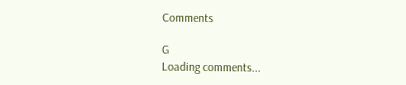Comments

G
Loading comments...